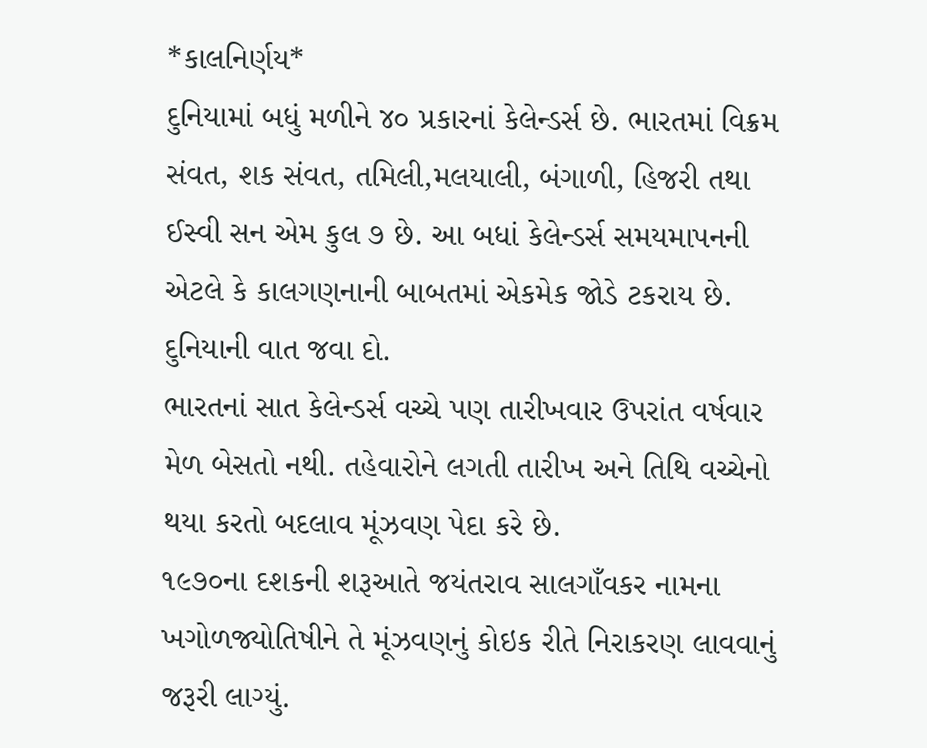*કાલનિર્ણય*
દુનિયામાં બધું મળીને ૪૦ પ્રકારનાં કેલેન્ડર્સ છે. ભારતમાં વિક્રમ સંવત, શક સંવત, તમિલી,મલયાલી, બંગાળી, હિજરી તથા ઈસ્વી સન એમ કુલ ૭ છે. આ બધાં કેલેન્ડર્સ સમયમાપનની એટલે કે કાલગણનાની બાબતમાં એકમેક જોડે ટકરાય છે. દુનિયાની વાત જવા દો.
ભારતનાં સાત કેલેન્ડર્સ વચ્ચે પણ તારીખવાર ઉપરાંત વર્ષવાર મેળ બેસતો નથી. તહેવારોને લગતી તારીખ અને તિથિ વચ્ચેનો થયા કરતો બદલાવ મૂંઝવણ પેદા કરે છે.
૧૯૭૦ના દશકની શરૂઆતે જયંતરાવ સાલગાઁવકર નામના ખગોળજ્યોતિષીને તે મૂંઝવણનું કોઇક રીતે નિરાકરણ લાવવાનું જરૂરી લાગ્યું.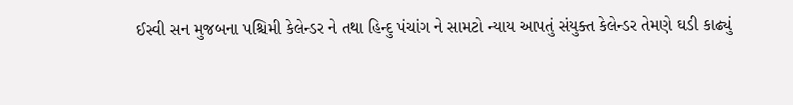ઈસ્વી સન મુજબના પશ્ચિમી કેલેન્ડર ને તથા હિન્દુ પંચાંગ ને સામટો ન્યાય આપતું સંયુક્ત કેલેન્ડર તેમણે ઘડી કાઢ્યું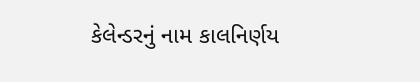કેલેન્ડરનું નામ કાલનિર્ણય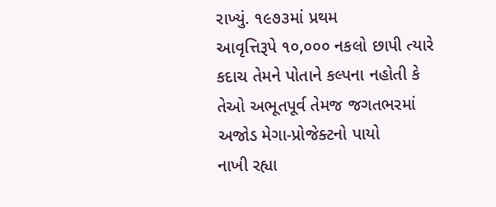રાખ્યું. ૧૯૭૩માં પ્રથમ
આવૃત્તિરૂપે ૧૦,૦૦૦ નકલો છાપી ત્યારે કદાચ તેમને પોતાને કલ્પના નહોતી કે તેઓ અભૂતપૂર્વ તેમજ જગતભરમાં અજોડ મેગા-પ્રોજેક્ટનો પાયો
નાખી રહ્યા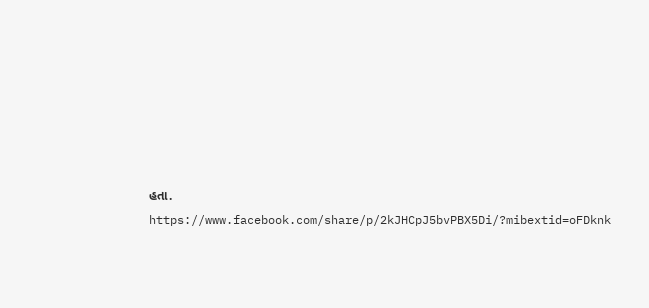હતા.
https://www.facebook.com/share/p/2kJHCpJ5bvPBX5Di/?mibextid=oFDknk